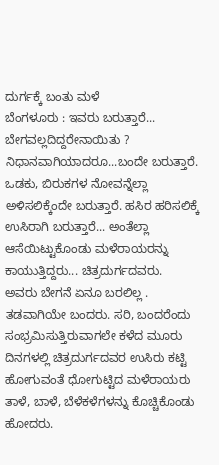ದುರ್ಗಕ್ಕೆ ಬಂತು ಮಳೆ
ಬೆಂಗಳೂರು : ಇವರು ಬರುತ್ತಾರೆ... ಬೇಗವಲ್ಲದಿದ್ದರೇನಾಯಿತು ? ನಿಧಾನವಾಗಿಯಾದರೂ...ಬಂದೇ ಬರುತ್ತಾರೆ. ಒಡಕು, ಬಿರುಕಗಳ ನೋವನ್ನೆಲ್ಲಾ ಅಳಿಸಲಿಕ್ಕೆಂದೇ ಬರುತ್ತಾರೆ. ಹಸಿರ ಹರಿಸಲಿಕ್ಕೆ ಉಸಿರಾಗಿ ಬರುತ್ತಾರೆ... ಅಂತೆಲ್ಲಾ ಆಸೆಯಿಟ್ಟುಕೊಂಡು ಮಳೆರಾಯರನ್ನು ಕಾಯುತ್ತಿದ್ದರು... ಚಿತ್ರದುರ್ಗದವರು.
ಅವರು ಬೇಗನೆ ಏನೂ ಬರಲಿಲ್ಲ . ತಡವಾಗಿಯೇ ಬಂದರು. ಸರಿ, ಬಂದರೆಂದು ಸಂಭ್ರಮಿಸುತ್ತಿರುವಾಗಲೇ ಕಳೆದ ಮೂರು ದಿನಗಳಲ್ಲಿ ಚಿತ್ರದುರ್ಗದವರ ಉಸಿರು ಕಟ್ಟಿ ಹೋಗುವಂತೆ ಧೋಗುಟ್ಟಿದ ಮಳೆರಾಯರು ತಾಳೆ, ಬಾಳೆ, ಬೆಳೆಕಳೆಗಳನ್ನು ಕೊಚ್ಚಿಕೊಂಡು ಹೋದರು.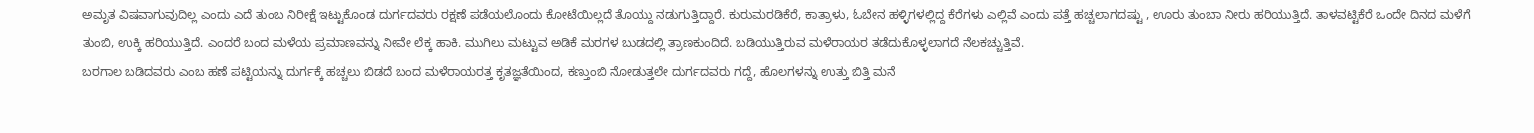ಅಮೃತ ವಿಷವಾಗುವುದಿಲ್ಲ ಎಂದು ಎದೆ ತುಂಬ ನಿರೀಕ್ಷೆ ಇಟ್ಟುಕೊಂಡ ದುರ್ಗದವರು ರಕ್ಷಣೆ ಪಡೆಯಲೊಂದು ಕೋಟೆಯಿಲ್ಲದೆ ತೊಯ್ದು ನಡುಗುತ್ತಿದ್ದಾರೆ. ಕುರುಮರಡಿಕೆರೆ, ಕಾತ್ರಾಳು, ಓಬೇನ ಹಳ್ಳಿಗಳಲ್ಲಿದ್ದ ಕೆರೆಗಳು ಎಲ್ಲಿವೆ ಎಂದು ಪತ್ತೆ ಹಚ್ಚಲಾಗದಷ್ಟು , ಊರು ತುಂಬಾ ನೀರು ಹರಿಯುತ್ತಿದೆ. ತಾಳವಟ್ಟಿಕೆರೆ ಒಂದೇ ದಿನದ ಮಳೆಗೆ ತುಂಬಿ, ಉಕ್ಕಿ ಹರಿಯುತ್ತಿದೆ. ಎಂದರೆ ಬಂದ ಮಳೆಯ ಪ್ರಮಾಣವನ್ನು ನೀವೇ ಲೆಕ್ಕ ಹಾಕಿ. ಮುಗಿಲು ಮಟ್ಟುವ ಅಡಿಕೆ ಮರಗಳ ಬುಡದಲ್ಲಿ ತ್ರಾಣಕುಂದಿದೆ. ಬಡಿಯುತ್ತಿರುವ ಮಳೆರಾಯರ ತಡೆದುಕೊಳ್ಳಲಾಗದೆ ನೆಲಕಚ್ಚುತ್ತಿವೆ.
ಬರಗಾಲ ಬಡಿದವರು ಎಂಬ ಹಣೆ ಪಟ್ಟಿಯನ್ನು ದುರ್ಗಕ್ಕೆ ಹಚ್ಚಲು ಬಿಡದೆ ಬಂದ ಮಳೆರಾಯರತ್ತ ಕೃತಜ್ಞತೆಯಿಂದ, ಕಣ್ತುಂಬಿ ನೋಡುತ್ತಲೇ ದುರ್ಗದವರು ಗದ್ದೆ, ಹೊಲಗಳನ್ನು ಉತ್ತು ಬಿತ್ತಿ ಮನೆ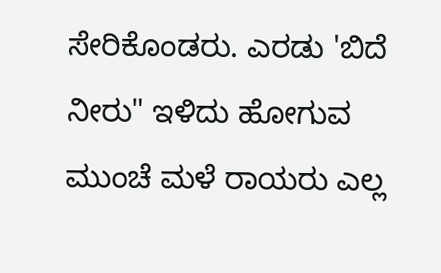ಸೇರಿಕೊಂಡರು. ಎರಡು 'ಬಿದೆ ನೀರು" ಇಳಿದು ಹೋಗುವ ಮುಂಚೆ ಮಳೆ ರಾಯರು ಎಲ್ಲ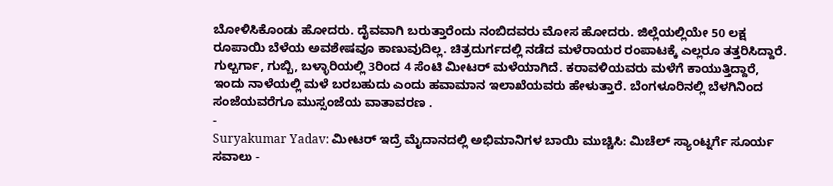ಬೋಳಿಸಿಕೊಂಡು ಹೋದರು. ದೈವವಾಗಿ ಬರುತ್ತಾರೆಂದು ನಂಬಿದವರು ಮೋಸ ಹೋದರು. ಜಿಲ್ಲೆಯಲ್ಲಿಯೇ 50 ಲಕ್ಷ ರೂಪಾಯಿ ಬೆಳೆಯ ಅವಶೇಷವೂ ಕಾಣುವುದಿಲ್ಲ. ಚಿತ್ರದುರ್ಗದಲ್ಲಿ ನಡೆದ ಮಳೆರಾಯರ ರಂಪಾಟಕ್ಕೆ ಎಲ್ಲರೂ ತತ್ತರಿಸಿದ್ದಾರೆ.
ಗುಲ್ಬರ್ಗಾ, ಗುಬ್ಬಿ, ಬಳ್ಳಾರಿಯಲ್ಲಿ 3ರಿಂದ 4 ಸೆಂಟಿ ಮೀಟರ್ ಮಳೆಯಾಗಿದೆ. ಕರಾವಳಿಯವರು ಮಳೆಗೆ ಕಾಯುತ್ತಿದ್ದಾರೆ, ಇಂದು ನಾಳೆಯಲ್ಲಿ ಮಳೆ ಬರಬಹುದು ಎಂದು ಹವಾಮಾನ ಇಲಾಖೆಯವರು ಹೇಳುತ್ತಾರೆ. ಬೆಂಗಳೂರಿನಲ್ಲಿ ಬೆಳಗಿನಿಂದ ಸಂಜೆಯವರೆಗೂ ಮುಸ್ಸಂಜೆಯ ವಾತಾವರಣ .
-
Suryakumar Yadav: ಮೀಟರ್ ಇದ್ರೆ ಮೈದಾನದಲ್ಲಿ ಅಭಿಮಾನಿಗಳ ಬಾಯಿ ಮುಚ್ಚಿಸಿ: ಮಿಚೆಲ್ ಸ್ಯಾಂಟ್ನರ್ಗೆ ಸೂರ್ಯ ಸವಾಲು -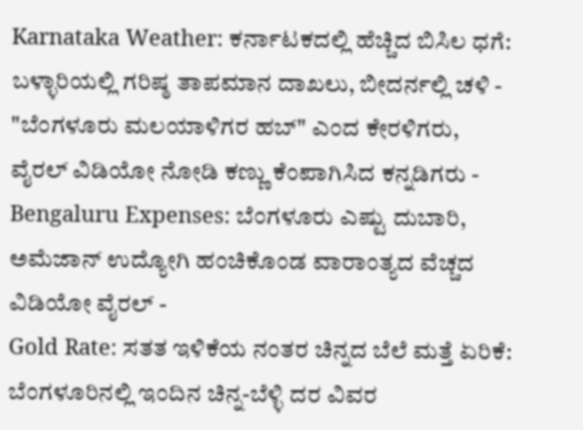Karnataka Weather: ಕರ್ನಾಟಕದಲ್ಲಿ ಹೆಚ್ಚಿದ ಬಿಸಿಲ ಧಗೆ: ಬಳ್ಳಾರಿಯಲ್ಲಿ ಗರಿಷ್ಠ ತಾಪಮಾನ ದಾಖಲು, ಬೀದರ್ನಲ್ಲಿ ಚಳಿ -
"ಬೆಂಗಳೂರು ಮಲಯಾಳಿಗರ ಹಬ್" ಎಂದ ಕೇರಳಿಗರು, ವೈರಲ್ ವಿಡಿಯೋ ನೋಡಿ ಕಣ್ಣು ಕೆಂಪಾಗಿಸಿದ ಕನ್ನಡಿಗರು -
Bengaluru Expenses: ಬೆಂಗಳೂರು ಎಷ್ಟು ದುಬಾರಿ, ಅಮೆಜಾನ್ ಉದ್ಯೋಗಿ ಹಂಚಿಕೊಂಡ ವಾರಾಂತ್ಯದ ವೆಚ್ಚದ ವಿಡಿಯೋ ವೈರಲ್ -
Gold Rate: ಸತತ ಇಳಿಕೆಯ ನಂತರ ಚಿನ್ನದ ಬೆಲೆ ಮತ್ತೆ ಏರಿಕೆ: ಬೆಂಗಳೂರಿನಲ್ಲಿ ಇಂದಿನ ಚಿನ್ನ-ಬೆಳ್ಳಿ ದರ ವಿವರ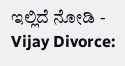ಇಲ್ಲಿದೆ ನೋಡಿ -
Vijay Divorce: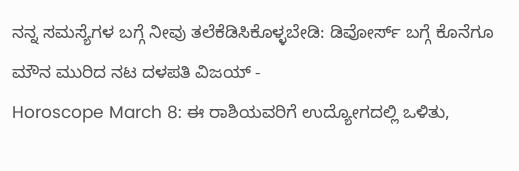ನನ್ನ ಸಮಸ್ಯೆಗಳ ಬಗ್ಗೆ ನೀವು ತಲೆಕೆಡಿಸಿಕೊಳ್ಳಬೇಡಿ: ಡಿವೋರ್ಸ್ ಬಗ್ಗೆ ಕೊನೆಗೂ ಮೌನ ಮುರಿದ ನಟ ದಳಪತಿ ವಿಜಯ್ -
Horoscope March 8: ಈ ರಾಶಿಯವರಿಗೆ ಉದ್ಯೋಗದಲ್ಲಿ ಒಳಿತು,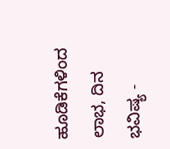ಹೂಡಿಕೆಗಳಿಂದ ಲಾಭ, ದಿನ ಭವಿಷ್ಯ -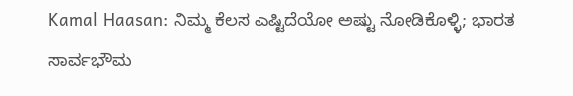Kamal Haasan: ನಿಮ್ಮ ಕೆಲಸ ಎಷ್ಟಿದೆಯೋ ಅಷ್ಟು ನೋಡಿಕೊಳ್ಳಿ; ಭಾರತ ಸಾರ್ವಭೌಮ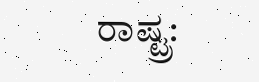ರಾಷ್ಟ್ರ: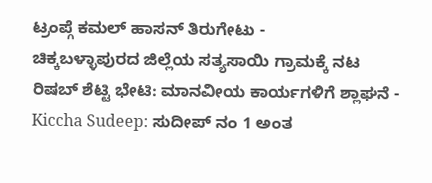ಟ್ರಂಪ್ಗೆ ಕಮಲ್ ಹಾಸನ್ ತಿರುಗೇಟು -
ಚಿಕ್ಕಬಳ್ಳಾಪುರದ ಜಿಲ್ಲೆಯ ಸತ್ಯಸಾಯಿ ಗ್ರಾಮಕ್ಕೆ ನಟ ರಿಷಬ್ ಶೆಟ್ಟಿ ಭೇಟಿ: ಮಾನವೀಯ ಕಾರ್ಯಗಳಿಗೆ ಶ್ಲಾಘನೆ -
Kiccha Sudeep: ಸುದೀಪ್ ನಂ 1 ಅಂತ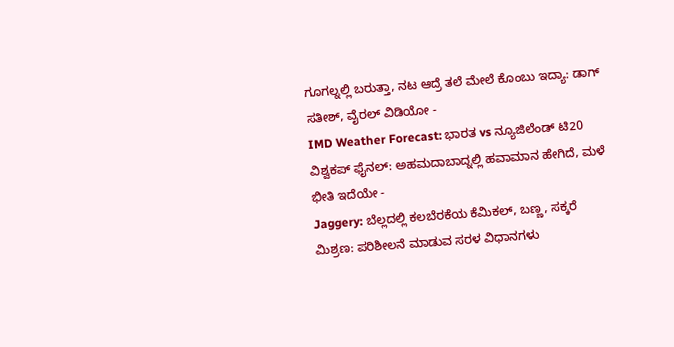ಗೂಗಲ್ನಲ್ಲಿ ಬರುತ್ತಾ, ನಟ ಆದ್ರೆ ತಲೆ ಮೇಲೆ ಕೊಂಬು ಇದ್ಯಾ: ಡಾಗ್ ಸತೀಶ್, ವೈರಲ್ ವಿಡಿಯೋ -
IMD Weather Forecast: ಭಾರತ vs ನ್ಯೂಜಿಲೆಂಡ್ ಟಿ20 ವಿಶ್ವಕಪ್ ಫೈನಲ್: ಅಹಮದಾಬಾದ್ನಲ್ಲಿ ಹವಾಮಾನ ಹೇಗಿದೆ, ಮಳೆ ಭೀತಿ ಇದೆಯೇ -
Jaggery: ಬೆಲ್ಲದಲ್ಲಿ ಕಲಬೆರಕೆಯ ಕೆಮಿಕಲ್, ಬಣ್ಣ, ಸಕ್ಕರೆ ಮಿಶ್ರಣ: ಪರಿಶೀಲನೆ ಮಾಡುವ ಸರಳ ವಿಧಾನಗಳು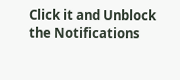Click it and Unblock the Notifications